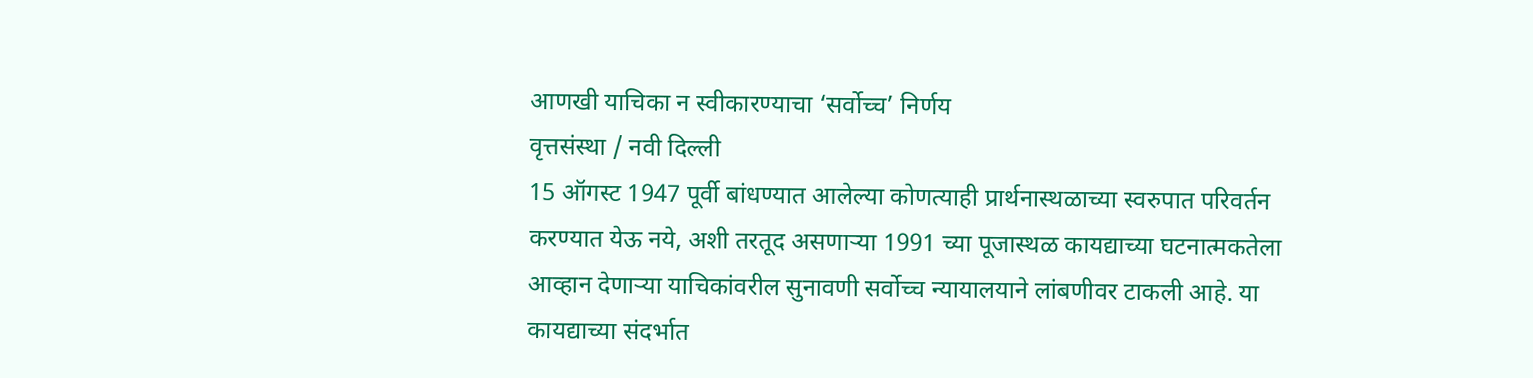आणखी याचिका न स्वीकारण्याचा ‘सर्वोच्च’ निर्णय
वृत्तसंस्था / नवी दिल्ली
15 ऑगस्ट 1947 पूर्वी बांधण्यात आलेल्या कोणत्याही प्रार्थनास्थळाच्या स्वरुपात परिवर्तन करण्यात येऊ नये, अशी तरतूद असणाऱ्या 1991 च्या पूजास्थळ कायद्याच्या घटनात्मकतेला आव्हान देणाऱ्या याचिकांवरील सुनावणी सर्वोच्च न्यायालयाने लांबणीवर टाकली आहे. या कायद्याच्या संदर्भात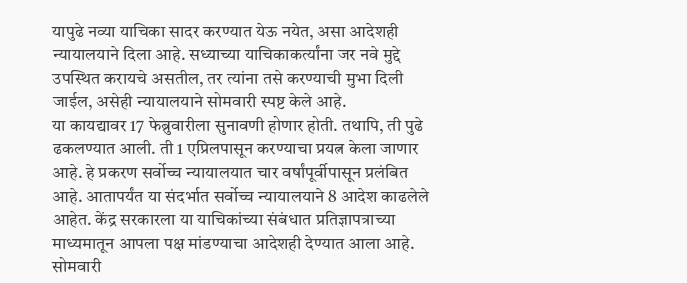यापुढे नव्या याचिका सादर करण्यात येऊ नयेत, असा आदेशही न्यायालयाने दिला आहे. सध्याच्या याचिकाकर्त्यांना जर नवे मुद्दे उपस्थित करायचे असतील, तर त्यांना तसे करण्याची मुभा दिली जाईल, असेही न्यायालयाने सोमवारी स्पष्ट केले आहे.
या कायद्यावर 17 फेब्रुवारीला सुनावणी होणार होती. तथापि, ती पुढे ढकलण्यात आली. ती 1 एप्रिलपासून करण्याचा प्रयत्न केला जाणार आहे. हे प्रकरण सर्वोच्च न्यायालयात चार वर्षांपूर्वीपासून प्रलंबित आहे. आतापर्यंत या संदर्भात सर्वोच्च न्यायालयाने 8 आदेश काढलेले आहेत. केंद्र सरकारला या याचिकांच्या संबंधात प्रतिज्ञापत्राच्या माध्यमातून आपला पक्ष मांडण्याचा आदेशही देण्यात आला आहे. सोमवारी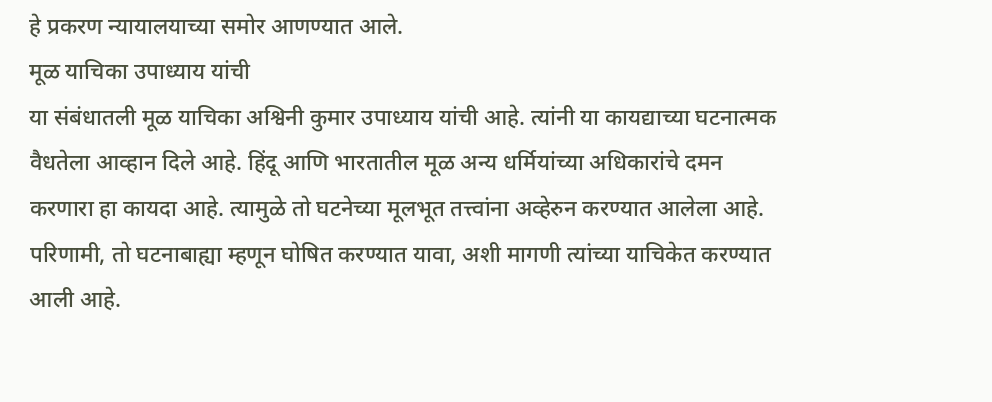हे प्रकरण न्यायालयाच्या समोर आणण्यात आले.
मूळ याचिका उपाध्याय यांची
या संबंधातली मूळ याचिका अश्विनी कुमार उपाध्याय यांची आहे. त्यांनी या कायद्याच्या घटनात्मक वैधतेला आव्हान दिले आहे. हिंदू आणि भारतातील मूळ अन्य धर्मियांच्या अधिकारांचे दमन करणारा हा कायदा आहे. त्यामुळे तो घटनेच्या मूलभूत तत्त्वांना अव्हेरुन करण्यात आलेला आहे. परिणामी, तो घटनाबाह्या म्हणून घोषित करण्यात यावा, अशी मागणी त्यांच्या याचिकेत करण्यात आली आहे.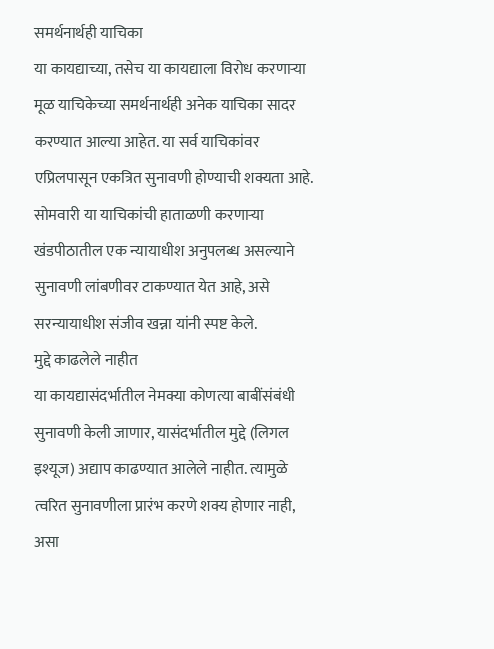समर्थनार्थही याचिका
या कायद्याच्या, तसेच या कायद्याला विरोध करणाऱ्या मूळ याचिकेच्या समर्थनार्थही अनेक याचिका सादर करण्यात आल्या आहेत. या सर्व याचिकांवर एप्रिलपासून एकत्रित सुनावणी होण्याची शक्यता आहे. सोमवारी या याचिकांची हाताळणी करणाऱ्या खंडपीठातील एक न्यायाधीश अनुपलब्ध असल्याने सुनावणी लांबणीवर टाकण्यात येत आहे, असे सरन्यायाधीश संजीव खन्ना यांनी स्पष्ट केले.
मुद्दे काढलेले नाहीत
या कायद्यासंदर्भातील नेमक्या कोणत्या बाबींसंबंधी सुनावणी केली जाणार, यासंदर्भातील मुद्दे (लिगल इश्यूज) अद्याप काढण्यात आलेले नाहीत. त्यामुळे त्वरित सुनावणीला प्रारंभ करणे शक्य होणार नाही, असा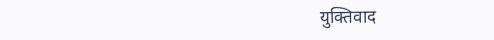युक्तिवाद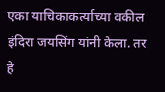एका याचिकाकर्त्याच्या वकील इंदिरा जयसिंग यांनी केला. तर हे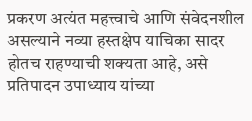प्रकरण अत्यंत महत्त्वाचे आणि संवेदनशील असल्याने नव्या हस्तक्षेप याचिका सादर होतच राहण्याची शक्यता आहे, असे प्रतिपादन उपाध्याय यांच्या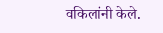वकिलांनी केले.